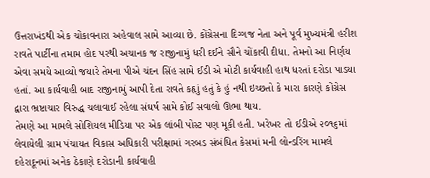ઉત્તરાખંડથી એક ચોંકાવનારા અહેવાલ સામે આવ્યા છે. કોંગ્રેસના દિગ્ગજ નેતા અને પૂર્વ મુખ્યમંત્રી હરીશ રાવતે પાર્ટીના તમામ હોદ પરથી અચાનક જ રાજીનામું ધરી દઈને સૌને ચોંકાવી દીધા. તેમનો આ નિર્ણય એવા સમયે આવ્યો જયારે તેમના પીએ ચંદન સિંહ સામે ઈડી એ મોટી કાર્યવાહી હાથ ધરતાં દરોડા પાડયા હતાં. આ કાર્યવાહી બાદ રાજીનામું આપી દેતા રાવતે કહૃાું હતું કે હું નથી ઇચ્છતો કે મારા કારણે કોંગ્રેસ દ્વારા ભ્રષ્ટાચાર વિરુદ્ધ ચલાવાઈ રહેલા સંઘર્ષ સામે કોઈ સવાલો ઊભા થાય.
તેમણે આ મામલે સોશિયલ મીડિયા પર એક લાંબી પોસ્ટ પણ મૂકી હતી. ખરેખર તો ઈડીએ ૨૦૧૬માં લેવાયેલી ગ્રામ પંચાયત વિકાસ અધિકારી પરીક્ષામાં ગરબડ સંબંધિત કેસમાં મની લોન્ડરિંગ મામલે દહેરાદૂનમાં અનેક ઠેકાણે દરોડાની કાર્યવાહી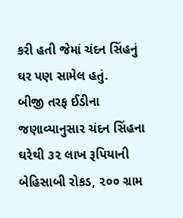કરી હતી જેમાં ચંદન સિંહનું ઘર પણ સામેલ હતું.
બીજી તરફ ઈડીના જણાવ્યાનુસાર ચંદન સિંહના ઘરેથી ૩૨ લાખ રૂપિયાની બેહિસાબી રોકડ, ૨૦૦ ગ્રામ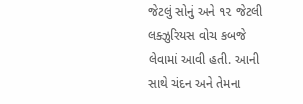જેટલું સોનું અને ૧૨ જેટલી લક્ઝુરિયસ વોચ કબજે લેવામાં આવી હતી. આની સાથે ચંદન અને તેમના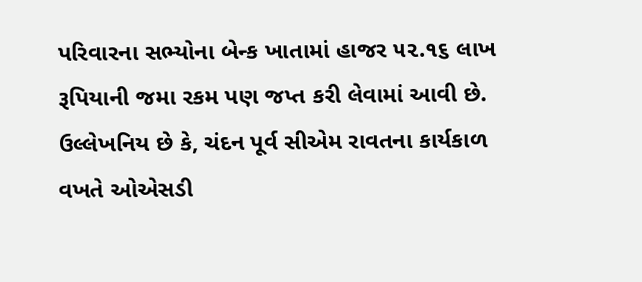પરિવારના સભ્યોના બેન્ક ખાતામાં હાજર ૫૨.૧૬ લાખ રૂપિયાની જમા રકમ પણ જપ્ત કરી લેવામાં આવી છે.
ઉલ્લેખનિય છે કે, ચંદન પૂર્વ સીએમ રાવતના કાર્યકાળ વખતે ઓએસડી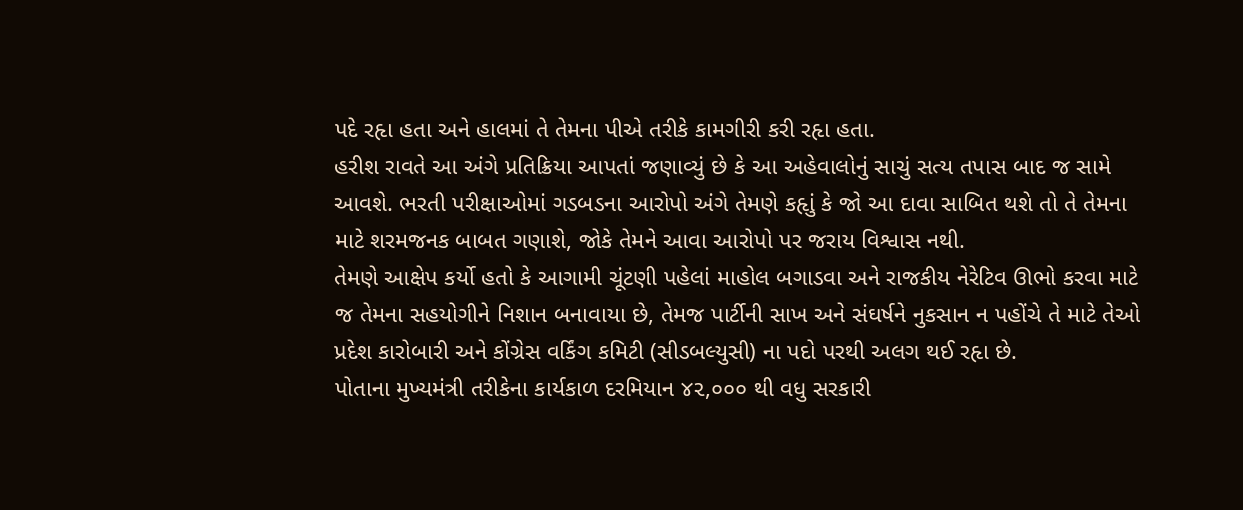પદે રહૃા હતા અને હાલમાં તે તેમના પીએ તરીકે કામગીરી કરી રહૃા હતા.
હરીશ રાવતે આ અંગે પ્રતિક્રિયા આપતાં જણાવ્યું છે કે આ અહેવાલોનું સાચું સત્ય તપાસ બાદ જ સામે આવશે. ભરતી પરીક્ષાઓમાં ગડબડના આરોપો અંગે તેમણે કહૃાું કે જો આ દાવા સાબિત થશે તો તે તેમના માટે શરમજનક બાબત ગણાશે, જોકે તેમને આવા આરોપો પર જરાય વિશ્વાસ નથી.
તેમણે આક્ષેપ કર્યો હતો કે આગામી ચૂંટણી પહેલાં માહોલ બગાડવા અને રાજકીય નેરેટિવ ઊભો કરવા માટે જ તેમના સહયોગીને નિશાન બનાવાયા છે, તેમજ પાર્ટીની સાખ અને સંઘર્ષને નુકસાન ન પહોંચે તે માટે તેઓ પ્રદેશ કારોબારી અને કોંગ્રેસ વર્કિંગ કમિટી (સીડબલ્યુસી) ના પદો પરથી અલગ થઈ રહૃા છે.
પોતાના મુખ્યમંત્રી તરીકેના કાર્યકાળ દરમિયાન ૪૨,૦૦૦ થી વધુ સરકારી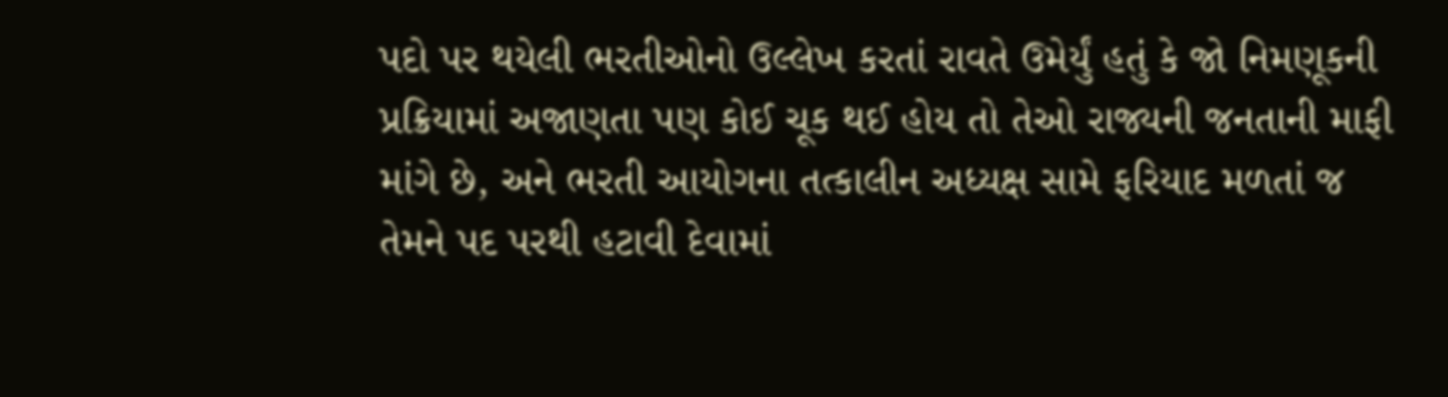પદો પર થયેલી ભરતીઓનો ઉલ્લેખ કરતાં રાવતે ઉમેર્યું હતું કે જો નિમણૂકની પ્રક્રિયામાં અજાણતા પણ કોઈ ચૂક થઈ હોય તો તેઓ રાજ્યની જનતાની માફી માંગે છે, અને ભરતી આયોગના તત્કાલીન અધ્યક્ષ સામે ફરિયાદ મળતાં જ તેમને પદ પરથી હટાવી દેવામાં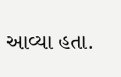આવ્યા હતા.